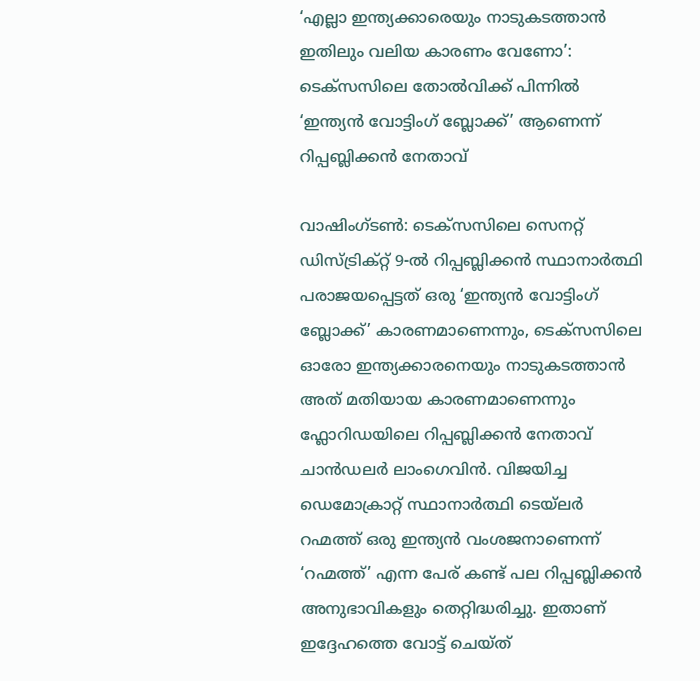‘എല്ലാ ഇന്ത്യക്കാരെയും നാടുകടത്താൻ ഇതിലും വലിയ കാരണം വേണോ’: ടെക്സസിലെ തോൽവിക്ക് പിന്നിൽ ‘ഇന്ത്യൻ വോട്ടിംഗ് ബ്ലോക്ക്’ ആണെന്ന് റിപ്പബ്ലിക്കൻ നേതാവ്

വാഷിംഗ്ടൺ: ടെക്സസിലെ സെനറ്റ് ഡിസ്ട്രിക്റ്റ് 9-ൽ റിപ്പബ്ലിക്കൻ സ്ഥാനാർത്ഥി പരാജയപ്പെട്ടത് ഒരു ‘ഇന്ത്യൻ വോട്ടിംഗ് ബ്ലോക്ക്’ കാരണമാണെന്നും, ടെക്സസിലെ ഓരോ ഇന്ത്യക്കാരനെയും നാടുകടത്താൻ അത് മതിയായ കാരണമാണെന്നും ഫ്ലോറിഡയിലെ റിപ്പബ്ലിക്കൻ നേതാവ് ചാൻഡലർ ലാംഗെവിൻ. വിജയിച്ച ഡെമോക്രാറ്റ് സ്ഥാനാർത്ഥി ടെയ്‌ലർ റഹ്മത്ത് ഒരു ഇന്ത്യൻ വംശജനാണെന്ന് ‘റഹ്മത്ത്’ എന്ന പേര് കണ്ട് പല റിപ്പബ്ലിക്കൻ അനുഭാവികളും തെറ്റിദ്ധരിച്ചു. ഇതാണ് ഇദ്ദേഹത്തെ വോട്ട് ചെയ്ത്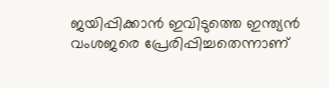ജയിപ്പിക്കാൻ ഇവിടുത്തെ ഇന്ത്യൻ വംശജരെ പ്രേരിപ്പിച്ചതെന്നാണ്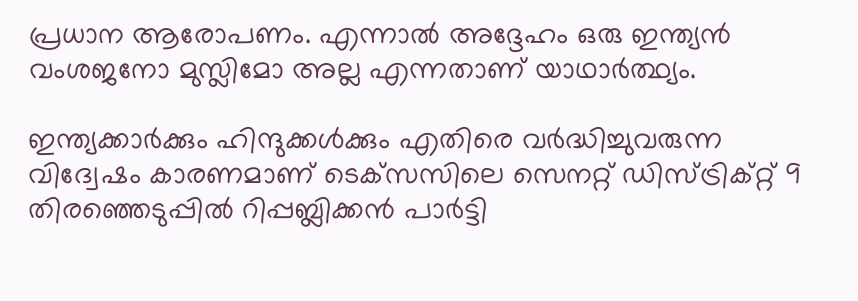പ്രധാന ആരോപണം. എന്നാൽ അദ്ദേഹം ഒരു ഇന്ത്യൻ വംശജനോ മുസ്ലിമോ അല്ല എന്നതാണ് യാഥാർത്ഥ്യം.

ഇന്ത്യക്കാര്‍ക്കും ഹിന്ദുക്കള്‍ക്കും എതിരെ വര്‍ദ്ധിച്ചുവരുന്ന വിദ്വേഷം കാരണമാണ് ടെക്‌സസിലെ സെനറ്റ് ഡിസ്ട്രിക്റ്റ് 9 തിരഞ്ഞെടുപ്പില്‍ റിപ്പബ്ലിക്കന്‍ പാര്‍ട്ടി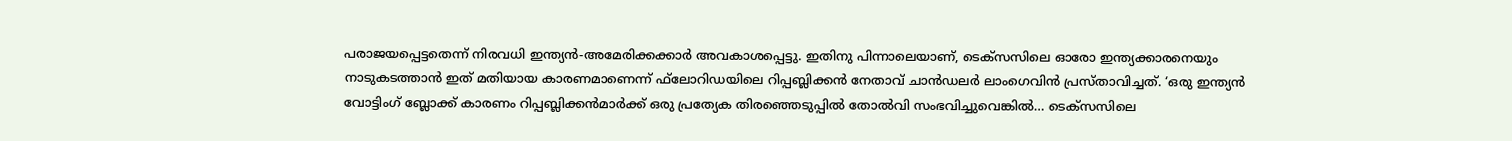പരാജയപ്പെട്ടതെന്ന് നിരവധി ഇന്ത്യന്‍-അമേരിക്കക്കാര്‍ അവകാശപ്പെട്ടു. ഇതിനു പിന്നാലെയാണ്, ടെക്‌സസിലെ ഓരോ ഇന്ത്യക്കാരനെയും നാടുകടത്താന്‍ ഇത് മതിയായ കാരണമാണെന്ന് ഫ്‌ലോറിഡയിലെ റിപ്പബ്ലിക്കന്‍ നേതാവ് ചാന്‍ഡലര്‍ ലാംഗെവിന്‍ പ്രസ്താവിച്ചത്. ‘ഒരു ഇന്ത്യന്‍ വോട്ടിംഗ് ബ്ലോക്ക് കാരണം റിപ്പബ്ലിക്കന്‍മാര്‍ക്ക് ഒരു പ്രത്യേക തിരഞ്ഞെടുപ്പില്‍ തോല്‍വി സംഭവിച്ചുവെങ്കില്‍… ടെക്‌സസിലെ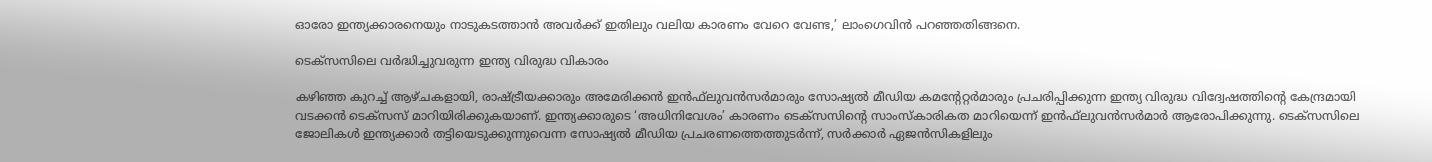ഓരോ ഇന്ത്യക്കാരനെയും നാടുകടത്താന്‍ അവര്‍ക്ക് ഇതിലും വലിയ കാരണം വേറെ വേണ്ട,’ ലാംഗെവിന്‍ പറഞ്ഞതിങ്ങനെ.

ടെക്‌സസിലെ വര്‍ദ്ധിച്ചുവരുന്ന ഇന്ത്യ വിരുദ്ധ വികാരം

കഴിഞ്ഞ കുറച്ച് ആഴ്ചകളായി, രാഷ്ട്രീയക്കാരും അമേരിക്കന്‍ ഇന്‍ഫ്‌ലുവന്‍സര്‍മാരും സോഷ്യല്‍ മീഡിയ കമന്റേറ്റര്‍മാരും പ്രചരിപ്പിക്കുന്ന ഇന്ത്യ വിരുദ്ധ വിദ്വേഷത്തിൻ്റെ കേന്ദ്രമായി വടക്കന്‍ ടെക്‌സസ് മാറിയിരിക്കുകയാണ്. ഇന്ത്യക്കാരുടെ ‘അധിനിവേശം’ കാരണം ടെക്‌സസിൻ്റെ സാംസ്‌കാരികത മാറിയെന്ന് ഇന്‍ഫ്‌ലുവന്‍സര്‍മാര്‍ ആരോപിക്കുന്നു. ടെക്‌സസിലെ ജോലികള്‍ ഇന്ത്യക്കാര്‍ തട്ടിയെടുക്കുന്നുവെന്ന സോഷ്യല്‍ മീഡിയ പ്രചരണത്തെത്തുടര്‍ന്ന്, സര്‍ക്കാര്‍ ഏജന്‍സികളിലും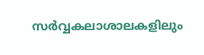സര്‍വ്വകലാശാലകളിലും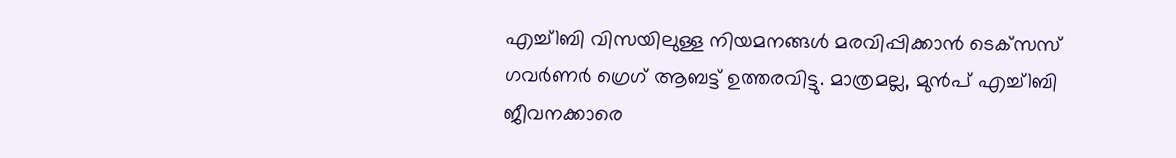എച്ച്1ബി വിസയിലുള്ള നിയമനങ്ങള്‍ മരവിപ്പിക്കാന്‍ ടെക്‌സസ് ഗവര്‍ണര്‍ ഗ്രെഗ് ആബട്ട് ഉത്തരവിട്ടു. മാത്രമല്ല, മുന്‍പ് എച്ച്1ബി ജീവനക്കാരെ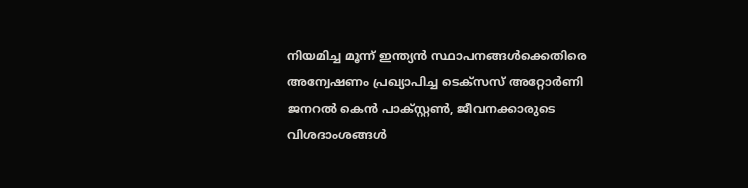നിയമിച്ച മൂന്ന് ഇന്ത്യന്‍ സ്ഥാപനങ്ങള്‍ക്കെതിരെ അന്വേഷണം പ്രഖ്യാപിച്ച ടെക്‌സസ് അറ്റോര്‍ണി ജനറല്‍ കെന്‍ പാക്സ്റ്റണ്‍, ജീവനക്കാരുടെ വിശദാംശങ്ങള്‍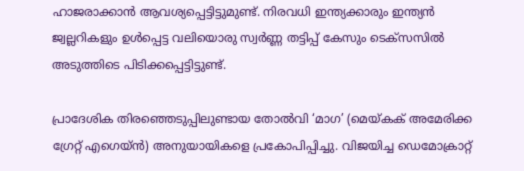ഹാജരാക്കാന്‍ ആവശ്യപ്പെട്ടിട്ടുമുണ്ട്. നിരവധി ഇന്ത്യക്കാരും ഇന്ത്യന്‍ ജ്വല്ലറികളും ഉള്‍പ്പെട്ട വലിയൊരു സ്വര്‍ണ്ണ തട്ടിപ്പ് കേസും ടെക്‌സസില്‍ അടുത്തിടെ പിടിക്കപ്പെട്ടിട്ടുണ്ട്.

പ്രാദേശിക തിരഞ്ഞെടുപ്പിലുണ്ടായ തോല്‍വി ‘മാഗ’ (മെയ്കക് അമേരിക്ക ഗ്രേറ്റ് എഗെയ്ൻ) അനുയായികളെ പ്രകോപിപ്പിച്ചു. വിജയിച്ച ഡെമോക്രാറ്റ്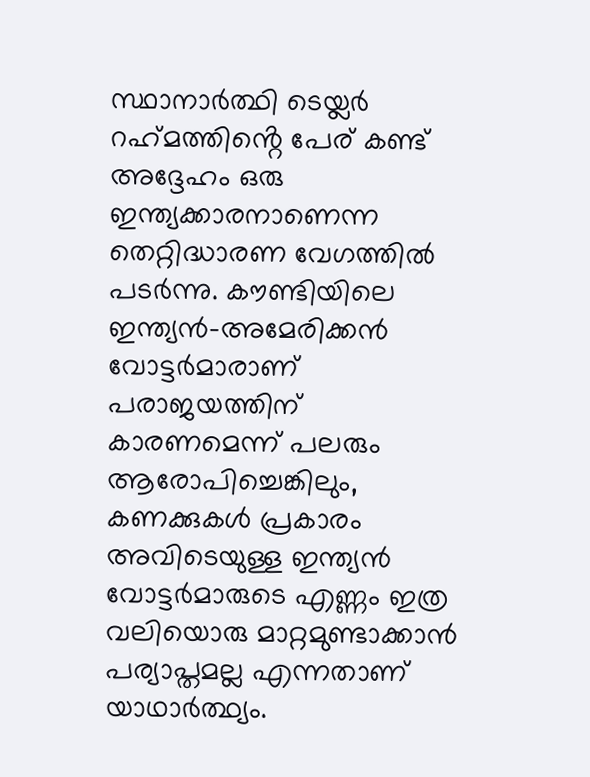സ്ഥാനാര്‍ത്ഥി ടെയ്ലര്‍ റഹ്‌മത്തിൻ്റെ പേര് കണ്ട് അദ്ദേഹം ഒരു ഇന്ത്യക്കാരനാണെന്ന തെറ്റിദ്ധാരണ വേഗത്തിൽ പടർന്നു. കൗണ്ടിയിലെ ഇന്ത്യന്‍-അമേരിക്കന്‍ വോട്ടര്‍മാരാണ് പരാജയത്തിന് കാരണമെന്ന് പലരും ആരോപിച്ചെങ്കിലും, കണക്കുകള്‍ പ്രകാരം അവിടെയുള്ള ഇന്ത്യന്‍ വോട്ടര്‍മാരുടെ എണ്ണം ഇത്ര വലിയൊരു മാറ്റമുണ്ടാക്കാന്‍ പര്യാപ്തമല്ല എന്നതാണ് യാഥാർത്ഥ്യം.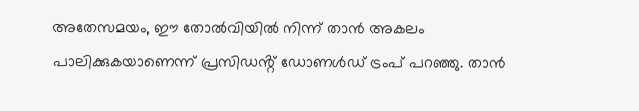അതേസമയം, ഈ തോല്‍വിയില്‍ നിന്ന് താന്‍ അകലം പാലിക്കുകയാണെന്ന് പ്രസിഡൻ്റ് ഡോണള്‍ഡ് ട്രംപ് പറഞ്ഞു. താന്‍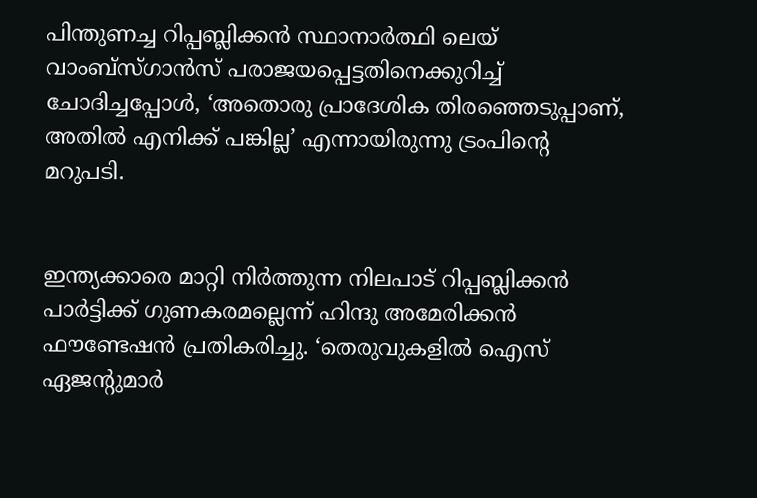പിന്തുണച്ച റിപ്പബ്ലിക്കന്‍ സ്ഥാനാര്‍ത്ഥി ലെയ് വാംബ്‌സ്ഗാന്‍സ് പരാജയപ്പെട്ടതിനെക്കുറിച്ച് ചോദിച്ചപ്പോള്‍, ‘അതൊരു പ്രാദേശിക തിരഞ്ഞെടുപ്പാണ്, അതില്‍ എനിക്ക് പങ്കില്ല’ എന്നായിരുന്നു ട്രംപിന്റെ മറുപടി.


ഇന്ത്യക്കാരെ മാറ്റി നിർത്തുന്ന നിലപാട് റിപ്പബ്ലിക്കന്‍ പാര്‍ട്ടിക്ക് ഗുണകരമല്ലെന്ന് ഹിന്ദു അമേരിക്കന്‍ ഫൗണ്ടേഷന്‍ പ്രതികരിച്ചു. ‘തെരുവുകളില്‍ ഐസ് ഏജന്റുമാര്‍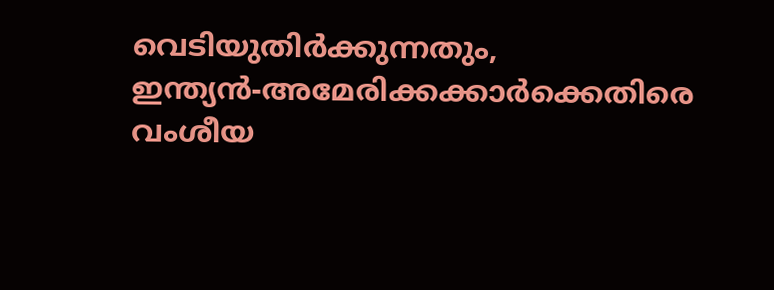വെടിയുതിര്‍ക്കുന്നതും, ഇന്ത്യന്‍-അമേരിക്കക്കാര്‍ക്കെതിരെ വംശീയ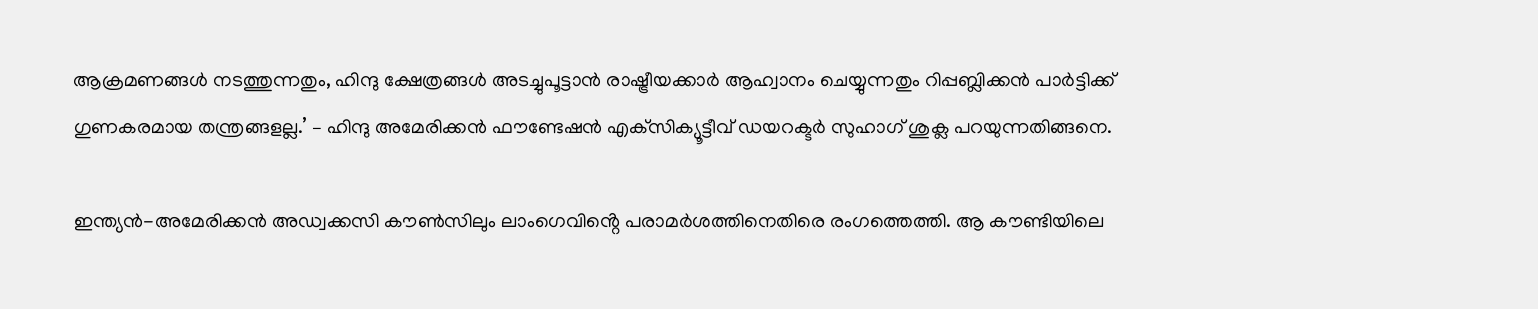ആക്രമണങ്ങള്‍ നടത്തുന്നതും, ഹിന്ദു ക്ഷേത്രങ്ങള്‍ അടച്ചുപൂട്ടാന്‍ രാഷ്ട്രീയക്കാര്‍ ആഹ്വാനം ചെയ്യുന്നതും റിപ്പബ്ലിക്കന്‍ പാര്‍ട്ടിക്ക് ഗുണകരമായ തന്ത്രങ്ങളല്ല.’ – ഹിന്ദു അമേരിക്കന്‍ ഫൗണ്ടേഷന്‍ എക്‌സിക്യൂട്ടീവ് ഡയറക്ടര്‍ സുഹാഗ് ശുക്ല പറയുന്നതിങ്ങനെ.

ഇന്ത്യന്‍-അമേരിക്കന്‍ അഡ്വക്കസി കൗണ്‍സിലും ലാംഗെവിൻ്റെ പരാമര്‍ശത്തിനെതിരെ രംഗത്തെത്തി. ആ കൗണ്ടിയിലെ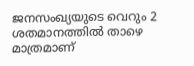ജനസംഖ്യയുടെ വെറും 2 ശതമാനത്തില്‍ താഴെ മാത്രമാണ്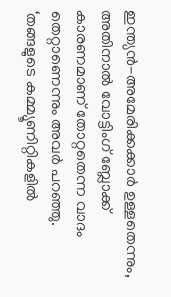ഇന്ത്യന്‍-അമേരിക്കക്കാര്‍ ഉള്ളതെന്നും, അതിനാല്‍ വോട്ടിംഗ് ബ്ലോക്ക് കാരണമാണ് തോറ്റതെന്ന വാദം തെറ്റാണെന്നും അവര്‍ പറഞ്ഞു.
‘തങ്ങളുടെ കമ്മ്യൂണിറ്റികളില്‍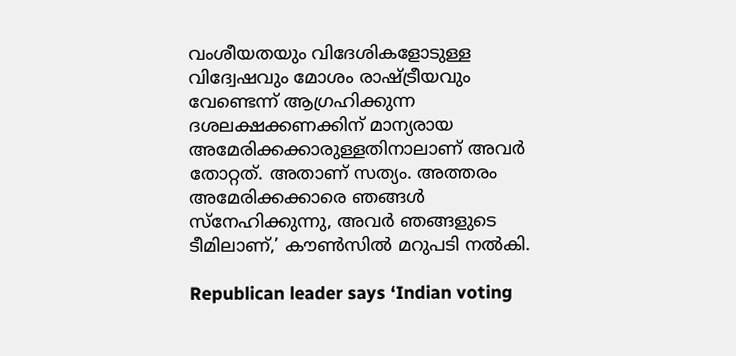വംശീയതയും വിദേശികളോടുള്ള വിദ്വേഷവും മോശം രാഷ്ട്രീയവും വേണ്ടെന്ന് ആഗ്രഹിക്കുന്ന ദശലക്ഷക്കണക്കിന് മാന്യരായ അമേരിക്കക്കാരുള്ളതിനാലാണ് അവര്‍ തോറ്റത്. അതാണ് സത്യം. അത്തരം അമേരിക്കക്കാരെ ഞങ്ങള്‍ സ്‌നേഹിക്കുന്നു, അവര്‍ ഞങ്ങളുടെ ടീമിലാണ്,’ കൗണ്‍സില്‍ മറുപടി നല്‍കി.

Republican leader says ‘Indian voting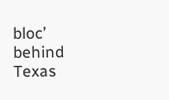bloc’ behind Texas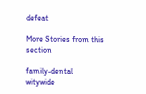defeat

More Stories from this section

family-dental
witywide